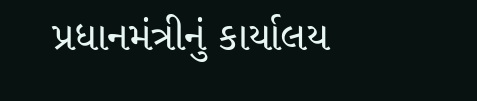પ્રધાનમંત્રીનું કાર્યાલય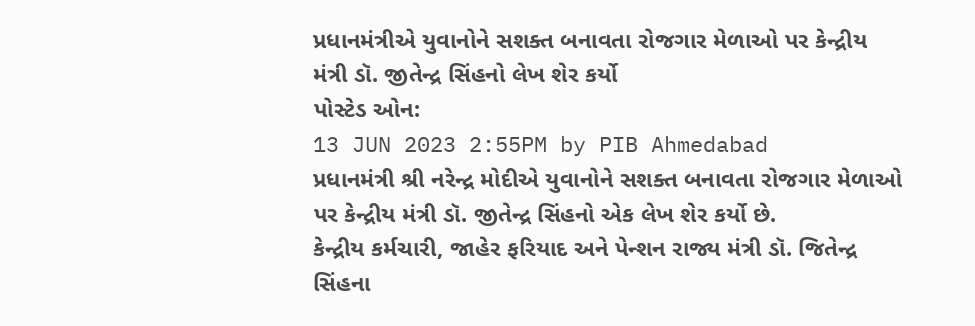પ્રધાનમંત્રીએ યુવાનોને સશક્ત બનાવતા રોજગાર મેળાઓ પર કેન્દ્રીય મંત્રી ડૉ. જીતેન્દ્ર સિંહનો લેખ શેર કર્યો
પોસ્ટેડ ઓન:
13 JUN 2023 2:55PM by PIB Ahmedabad
પ્રધાનમંત્રી શ્રી નરેન્દ્ર મોદીએ યુવાનોને સશક્ત બનાવતા રોજગાર મેળાઓ પર કેન્દ્રીય મંત્રી ડૉ. જીતેન્દ્ર સિંહનો એક લેખ શેર કર્યો છે.
કેન્દ્રીય કર્મચારી, જાહેર ફરિયાદ અને પેન્શન રાજ્ય મંત્રી ડૉ. જિતેન્દ્ર સિંહના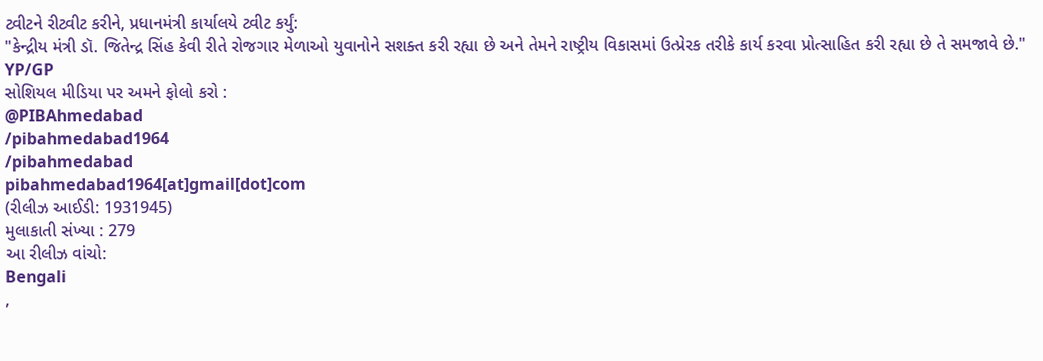ટ્વીટને રીટ્વીટ કરીને, પ્રધાનમંત્રી કાર્યાલયે ટ્વીટ કર્યું:
"કેન્દ્રીય મંત્રી ડૉ. જિતેન્દ્ર સિંહ કેવી રીતે રોજગાર મેળાઓ યુવાનોને સશક્ત કરી રહ્યા છે અને તેમને રાષ્ટ્રીય વિકાસમાં ઉત્પ્રેરક તરીકે કાર્ય કરવા પ્રોત્સાહિત કરી રહ્યા છે તે સમજાવે છે."
YP/GP
સોશિયલ મીડિયા પર અમને ફોલો કરો :
@PIBAhmedabad
/pibahmedabad1964
/pibahmedabad
pibahmedabad1964[at]gmail[dot]com
(રીલીઝ આઈડી: 1931945)
મુલાકાતી સંખ્યા : 279
આ રીલીઝ વાંચો:
Bengali
,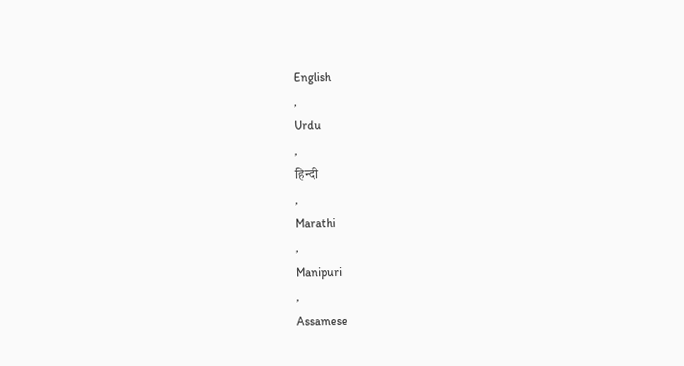English
,
Urdu
,
हिन्दी
,
Marathi
,
Manipuri
,
Assamese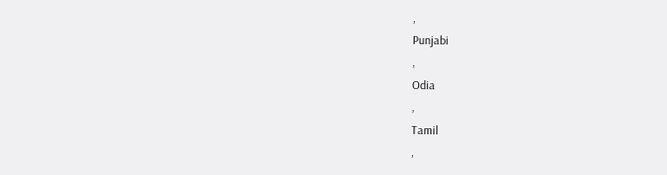,
Punjabi
,
Odia
,
Tamil
,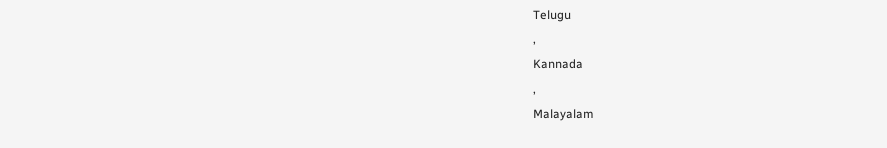Telugu
,
Kannada
,
Malayalam